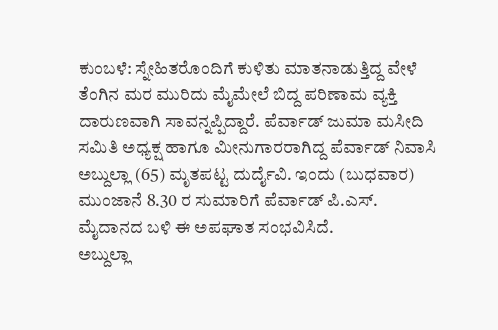ಕುಂಬಳೆ: ಸ್ನೇಹಿತರೊಂದಿಗೆ ಕುಳಿತು ಮಾತನಾಡುತ್ತಿದ್ದ ವೇಳೆ ತೆಂಗಿನ ಮರ ಮುರಿದು ಮೈಮೇಲೆ ಬಿದ್ದ ಪರಿಣಾಮ ವ್ಯಕ್ತಿ ದಾರುಣವಾಗಿ ಸಾವನ್ನಪ್ಪಿದ್ದಾರೆ. ಪೆರ್ವಾಡ್ ಜುಮಾ ಮಸೀದಿ ಸಮಿತಿ ಅಧ್ಯಕ್ಷ ಹಾಗೂ ಮೀನುಗಾರರಾಗಿದ್ದ ಪೆರ್ವಾಡ್ ನಿವಾಸಿ ಅಬ್ದುಲ್ಲಾ (65) ಮೃತಪಟ್ಟ ದುರ್ದೈವಿ. ಇಂದು (ಬುಧವಾರ) ಮುಂಜಾನೆ 8.30 ರ ಸುಮಾರಿಗೆ ಪೆರ್ವಾಡ್ ಪಿ.ಎಸ್. ಮೈದಾನದ ಬಳಿ ಈ ಅಪಘಾತ ಸಂಭವಿಸಿದೆ.
ಅಬ್ದುಲ್ಲಾ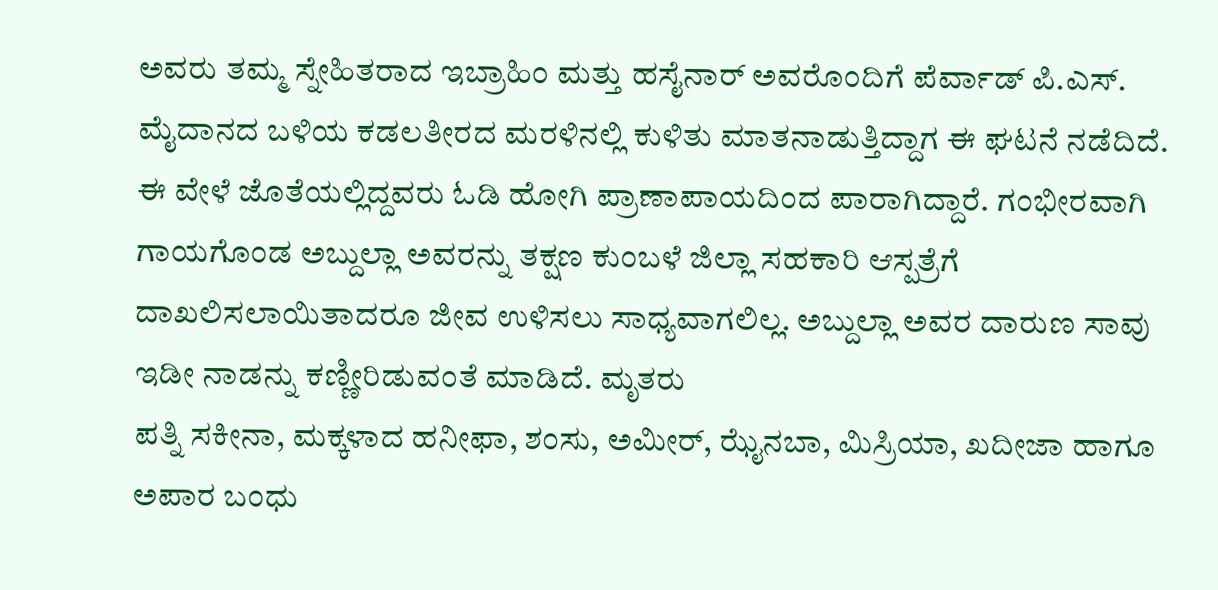ಅವರು ತಮ್ಮ ಸ್ನೇಹಿತರಾದ ಇಬ್ರಾಹಿಂ ಮತ್ತು ಹಸೈನಾರ್ ಅವರೊಂದಿಗೆ ಪೆರ್ವಾಡ್ ಪಿ.ಎಸ್. ಮೈದಾನದ ಬಳಿಯ ಕಡಲತೀರದ ಮರಳಿನಲ್ಲಿ ಕುಳಿತು ಮಾತನಾಡುತ್ತಿದ್ದಾಗ ಈ ಘಟನೆ ನಡೆದಿದೆ. ಈ ವೇಳೆ ಜೊತೆಯಲ್ಲಿದ್ದವರು ಓಡಿ ಹೋಗಿ ಪ್ರಾಣಾಪಾಯದಿಂದ ಪಾರಾಗಿದ್ದಾರೆ. ಗಂಭೀರವಾಗಿ ಗಾಯಗೊಂಡ ಅಬ್ದುಲ್ಲಾ ಅವರನ್ನು ತಕ್ಷಣ ಕುಂಬಳೆ ಜಿಲ್ಲಾ ಸಹಕಾರಿ ಆಸ್ಪತ್ರೆಗೆ ದಾಖಲಿಸಲಾಯಿತಾದರೂ ಜೀವ ಉಳಿಸಲು ಸಾಧ್ಯವಾಗಲಿಲ್ಲ. ಅಬ್ದುಲ್ಲಾ ಅವರ ದಾರುಣ ಸಾವು ಇಡೀ ನಾಡನ್ನು ಕಣ್ಣೀರಿಡುವಂತೆ ಮಾಡಿದೆ. ಮೃತರು
ಪತ್ನಿ ಸಕೀನಾ, ಮಕ್ಕಳಾದ ಹನೀಫಾ, ಶಂಸು, ಅಮೀರ್, ಝೈನಬಾ, ಮಿಸ್ರಿಯಾ, ಖದೀಜಾ ಹಾಗೂ ಅಪಾರ ಬಂಧು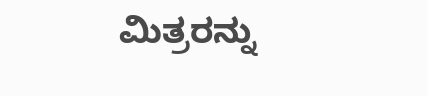ಮಿತ್ರರನ್ನು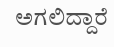ಅಗಲಿದ್ದಾರೆ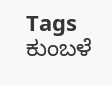Tags
ಕುಂಬಳೆ